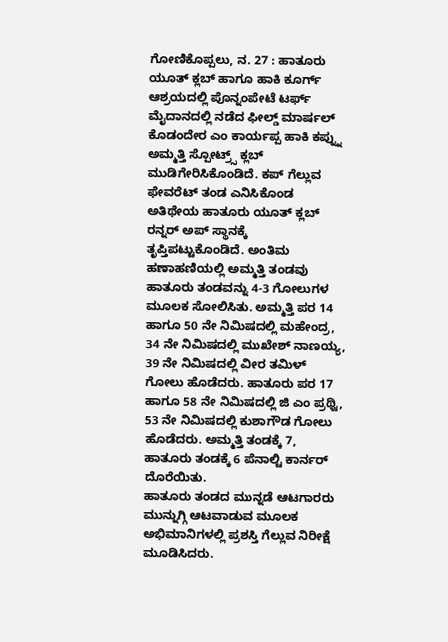ಗೋಣಿಕೊಪ್ಪಲು, ನ. 27 : ಹಾತೂರು ಯೂತ್ ಕ್ಲಬ್ ಹಾಗೂ ಹಾಕಿ ಕೂರ್ಗ್ ಆಶ್ರಯದಲ್ಲಿ ಪೊನ್ನಂಪೇಟೆ ಟರ್ಫ್ ಮೈದಾನದಲ್ಲಿ ನಡೆದ ಫೀಲ್ಡ್ ಮಾರ್ಷಲ್ ಕೊಡಂದೇರ ಎಂ ಕಾರ್ಯಪ್ಪ ಹಾಕಿ ಕಪ್ನ್ನು ಅಮ್ಮತ್ತಿ ಸ್ಪೋಟ್ರ್ಸ್ ಕ್ಲಬ್ ಮುಡಿಗೇರಿಸಿಕೊಂಡಿದೆ. ಕಪ್ ಗೆಲ್ಲುವ ಫೇವರೆಟ್ ತಂಡ ಎನಿಸಿಕೊಂಡ ಅತಿಥೇಯ ಹಾತೂರು ಯೂತ್ ಕ್ಲಬ್ ರನ್ನರ್ ಅಪ್ ಸ್ಥಾನಕ್ಕೆ ತೃಪ್ತಿಪಟ್ಟುಕೊಂಡಿದೆ. ಅಂತಿಮ ಹಣಾಹಣಿಯಲ್ಲಿ ಅಮ್ಮತ್ತಿ ತಂಡವು ಹಾತೂರು ತಂಡವನ್ನು 4-3 ಗೋಲುಗಳ ಮೂಲಕ ಸೋಲಿಸಿತು. ಅಮ್ಮತ್ತಿ ಪರ 14 ಹಾಗೂ 50 ನೇ ನಿಮಿಷದಲ್ಲಿ ಮಹೇಂದ್ರ, 34 ನೇ ನಿಮಿಷದಲ್ಲಿ ಮುಖೇಶ್ ನಾಣಯ್ಯ, 39 ನೇ ನಿಮಿಷದಲ್ಲಿ ವೀರ ತಮಿಳ್ ಗೋಲು ಹೊಡೆದರು. ಹಾತೂರು ಪರ 17 ಹಾಗೂ 58 ನೇ ನಿಮಿಷದಲ್ಲಿ ಜಿ ಎಂ ಪ್ರಥ್ವಿ, 53 ನೇ ನಿಮಿಷದಲ್ಲಿ ಕುಶಾಗೌಡ ಗೋಲು ಹೊಡೆದರು. ಅಮ್ಮತ್ತಿ ತಂಡಕ್ಕೆ 7, ಹಾತೂರು ತಂಡಕ್ಕೆ 6 ಪೆನಾಲ್ಟಿ ಕಾರ್ನರ್ ದೊರೆಯಿತು.
ಹಾತೂರು ತಂಡದ ಮುನ್ನಡೆ ಆಟಗಾರರು ಮುನ್ನುಗ್ಗಿ ಆಟವಾಡುವ ಮೂಲಕ ಅಭಿಮಾನಿಗಳಲ್ಲಿ ಪ್ರಶಸ್ತಿ ಗೆಲ್ಲುವ ನಿರೀಕ್ಷೆ ಮೂಡಿಸಿದರು.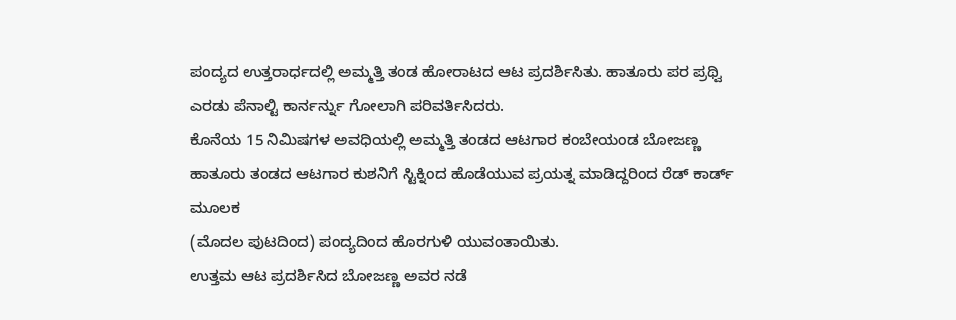ಪಂದ್ಯದ ಉತ್ತರಾರ್ಧದಲ್ಲಿ ಅಮ್ಮತ್ತಿ ತಂಡ ಹೋರಾಟದ ಆಟ ಪ್ರದರ್ಶಿಸಿತು. ಹಾತೂರು ಪರ ಪ್ರಥ್ವಿ ಎರಡು ಪೆನಾಲ್ಟಿ ಕಾರ್ನರ್ನ್ನು ಗೋಲಾಗಿ ಪರಿವರ್ತಿಸಿದರು.
ಕೊನೆಯ 15 ನಿಮಿಷಗಳ ಅವಧಿಯಲ್ಲಿ ಅಮ್ಮತ್ತಿ ತಂಡದ ಆಟಗಾರ ಕಂಬೇಯಂಡ ಬೋಜಣ್ಣ ಹಾತೂರು ತಂಡದ ಆಟಗಾರ ಕುಶನಿಗೆ ಸ್ಟಿಕ್ನಿಂದ ಹೊಡೆಯುವ ಪ್ರಯತ್ನ ಮಾಡಿದ್ದರಿಂದ ರೆಡ್ ಕಾರ್ಡ್ ಮೂಲಕ
(ಮೊದಲ ಪುಟದಿಂದ) ಪಂದ್ಯದಿಂದ ಹೊರಗುಳಿ ಯುವಂತಾಯಿತು.
ಉತ್ತಮ ಆಟ ಪ್ರದರ್ಶಿಸಿದ ಬೋಜಣ್ಣ ಅವರ ನಡೆ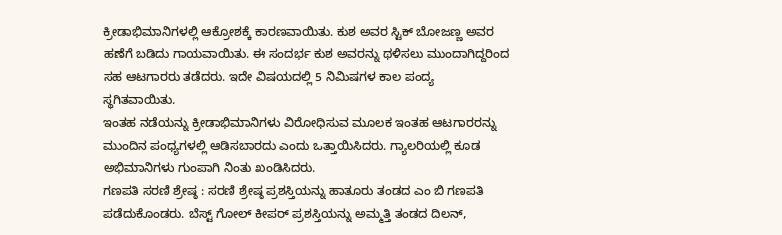ಕ್ರೀಡಾಭಿಮಾನಿಗಳಲ್ಲಿ ಆಕ್ರೋಶಕ್ಕೆ ಕಾರಣವಾಯಿತು. ಕುಶ ಅವರ ಸ್ಟಿಕ್ ಬೋಜಣ್ಣ ಅವರ ಹಣೆಗೆ ಬಡಿದು ಗಾಯವಾಯಿತು. ಈ ಸಂದರ್ಭ ಕುಶ ಅವರನ್ನು ಥಳಿಸಲು ಮುಂದಾಗಿದ್ದರಿಂದ ಸಹ ಆಟಗಾರರು ತಡೆದರು. ಇದೇ ವಿಷಯದಲ್ಲಿ 5 ನಿಮಿಷಗಳ ಕಾಲ ಪಂದ್ಯ ಸ್ಥಗಿತವಾಯಿತು.
ಇಂತಹ ನಡೆಯನ್ನು ಕ್ರೀಡಾಭಿಮಾನಿಗಳು ವಿರೋಧಿಸುವ ಮೂಲಕ ಇಂತಹ ಆಟಗಾರರನ್ನು ಮುಂದಿನ ಪಂಧ್ಯಗಳಲ್ಲಿ ಆಡಿಸಬಾರದು ಎಂದು ಒತ್ತಾಯಿಸಿದರು. ಗ್ಯಾಲರಿಯಲ್ಲಿ ಕೂಡ ಅಭಿಮಾನಿಗಳು ಗುಂಪಾಗಿ ನಿಂತು ಖಂಡಿಸಿದರು.
ಗಣಪತಿ ಸರಣಿ ಶ್ರೇಷ್ಠ : ಸರಣಿ ಶ್ರೇಷ್ಠ ಪ್ರಶಸ್ತಿಯನ್ನು ಹಾತೂರು ತಂಡದ ಎಂ ಬಿ ಗಣಪತಿ ಪಡೆದುಕೊಂಡರು. ಬೆಸ್ಟ್ ಗೋಲ್ ಕೀಪರ್ ಪ್ರಶಸ್ತಿಯನ್ನು ಅಮ್ಮತ್ತಿ ತಂಡದ ದಿಲನ್,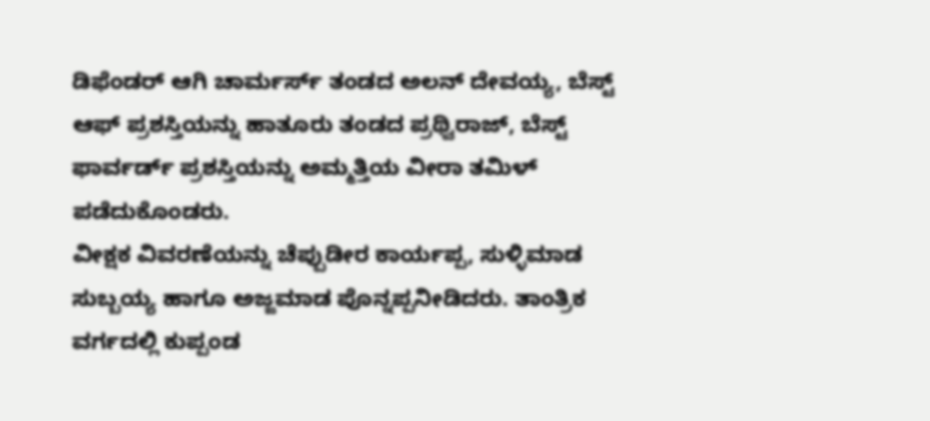ಡಿಫೆಂಡರ್ ಆಗಿ ಚಾರ್ಮರ್ಸ್ ತಂಡದ ಅಲನ್ ದೇವಯ್ಯ, ಬೆಸ್ಟ್ ಆಫ್ ಪ್ರಶಸ್ತಿಯನ್ನು ಹಾತೂರು ತಂಡದ ಪ್ರಥ್ವಿರಾಜ್, ಬೆಸ್ಟ್ ಫಾರ್ವರ್ಡ್ ಪ್ರಶಸ್ತಿಯನ್ನು ಅಮ್ಮತ್ತಿಯ ವೀರಾ ತಮಿಳ್ ಪಡೆದುಕೊಂಡರು.
ವೀಕ್ಷಕ ವಿವರಣೆಯನ್ನು ಚೆಪ್ಪುಡೀರ ಕಾರ್ಯಪ್ಪ, ಸುಳ್ಳಿಮಾಡ ಸುಬ್ಬಯ್ಯ ಹಾಗೂ ಅಜ್ಜಮಾಡ ಪೊನ್ನಪ್ಪನೀಡಿದರು. ತಾಂತ್ರಿಕ ವರ್ಗದಲ್ಲಿ ಕುಪ್ಪಂಡ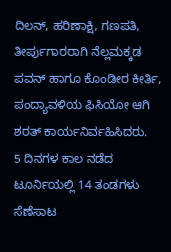ದಿಲನ್, ಹರಿಣಾಕ್ಷಿ, ಗಣಪತಿ, ತೀರ್ಪುಗಾರರಾಗಿ ನೆಲ್ಲಮಕ್ಕಡ ಪವನ್ ಹಾಗೂ ಕೊಂಡೀರ ಕೀರ್ತಿ, ಪಂದ್ಯಾವಳಿಯ ಫಿಸಿಯೋ ಆಗಿ ಶರತ್ ಕಾರ್ಯನಿರ್ವಹಿಸಿದರು.
5 ದಿನಗಳ ಕಾಲ ನಡೆದ ಟೂರ್ನಿಯಲ್ಲಿ 14 ತಂಡಗಳು ಸೆಣೆಸಾಟ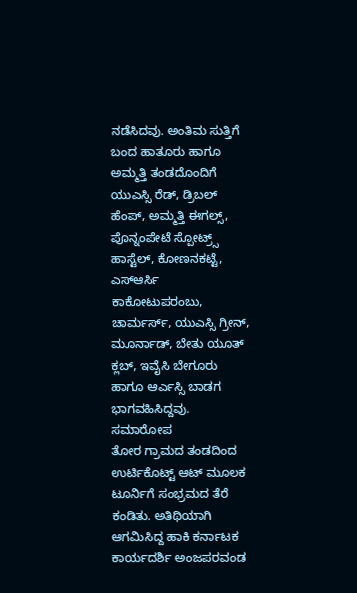ನಡೆಸಿದವು. ಅಂತಿಮ ಸುತ್ತಿಗೆ ಬಂದ ಹಾತೂರು ಹಾಗೂ ಅಮ್ಮತ್ತಿ ತಂಡದೊಂದಿಗೆ ಯುಎಸ್ಸಿ ರೆಡ್, ಡ್ರಿಬಲ್ ಹೆಂಪ್, ಅಮ್ಮತ್ತಿ ಈಗಲ್ಸ್, ಪೊನ್ನಂಪೇಟೆ ಸ್ಪೋಟ್ರ್ಸ್ ಹಾಸ್ಟೆಲ್, ಕೋಣನಕಟ್ಟೆ, ಎಸ್ಆರ್ಸಿ ಕಾಕೋಟುಪರಂಬು, ಚಾರ್ಮರ್ಸ್, ಯುಎಸ್ಸಿ ಗ್ರೀನ್, ಮೂರ್ನಾಡ್, ಬೇತು ಯೂತ್ ಕ್ಲಬ್, ಇವೈಸಿ ಬೇಗೂರು ಹಾಗೂ ಆರ್ಎಸ್ಸಿ ಬಾಡಗ ಭಾಗವಹಿಸಿದ್ದವು.
ಸಮಾರೋಪ
ತೋರ ಗ್ರಾಮದ ತಂಡದಿಂದ ಉರ್ಟಿಕೊಟ್ಟ್ ಆಟ್ ಮೂಲಕ ಟೂರ್ನಿಗೆ ಸಂಭ್ರಮದ ತೆರೆ ಕಂಡಿತು. ಅತಿಥಿಯಾಗಿ ಆಗಮಿಸಿದ್ದ ಹಾಕಿ ಕರ್ನಾಟಕ ಕಾರ್ಯದರ್ಶಿ ಅಂಜಪರವಂಡ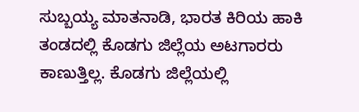ಸುಬ್ಬಯ್ಯ ಮಾತನಾಡಿ, ಭಾರತ ಕಿರಿಯ ಹಾಕಿ ತಂಡದಲ್ಲಿ ಕೊಡಗು ಜಿಲ್ಲೆಯ ಅಟಗಾರರು ಕಾಣುತ್ತಿಲ್ಲ. ಕೊಡಗು ಜಿಲ್ಲೆಯಲ್ಲಿ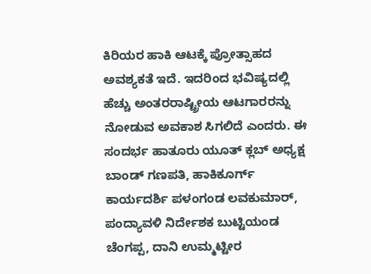ಕಿರಿಯರ ಹಾಕಿ ಆಟಕ್ಕೆ ಪ್ರೋತ್ಸಾಹದ ಅವಶ್ಯಕತೆ ಇದೆ. ಇದರಿಂದ ಭವಿಷ್ಯದಲ್ಲಿ ಹೆಚ್ಚು ಅಂತರರಾಷ್ಟ್ರೀಯ ಆಟಗಾರರನ್ನು ನೋಡುವ ಅವಕಾಶ ಸಿಗಲಿದೆ ಎಂದರು. ಈ ಸಂದರ್ಭ ಹಾತೂರು ಯೂತ್ ಕ್ಲಬ್ ಅಧ್ಯಕ್ಷ ಬಾಂಡ್ ಗಣಪತಿ, ಹಾಕಿಕೂರ್ಗ್ ಕಾರ್ಯದರ್ಶಿ ಪಳಂಗಂಡ ಲವಕುಮಾರ್, ಪಂದ್ಯಾವಳಿ ನಿರ್ದೇಶಕ ಬುಟ್ಟಿಯಂಡ ಚೆಂಗಪ್ಪ, ದಾನಿ ಉಮ್ಮಟ್ಟೀರ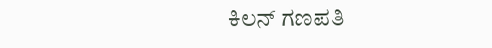ಕಿಲನ್ ಗಣಪತಿ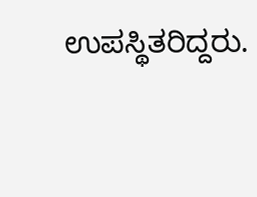ಉಪಸ್ಥಿತರಿದ್ದರು.